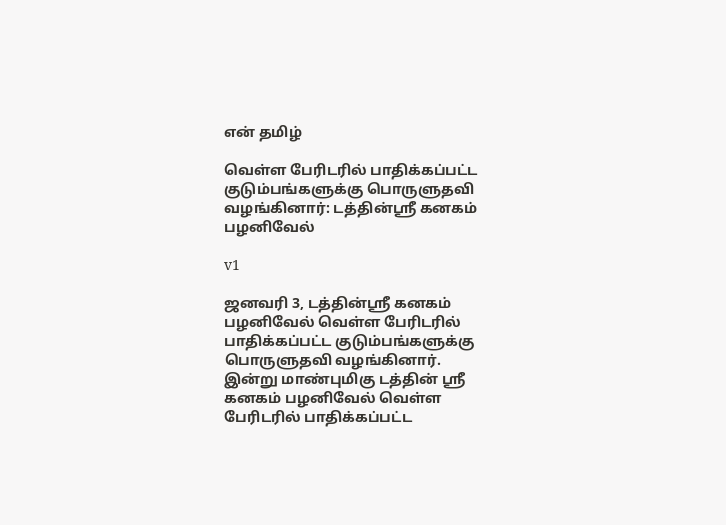என் தமிழ்

வெள்ள பேரிடரில் பாதிக்கப்பட்ட குடும்பங்களுக்கு பொருளுதவி வழங்கினார்: டத்தின்ஸ்ரீ கனகம் பழனிவேல்

v1

ஜனவரி 3, டத்தின்ஸ்ரீ கனகம் பழனிவேல் வெள்ள பேரிடரில் பாதிக்கப்பட்ட குடும்பங்களுக்கு பொருளுதவி வழங்கினார்.
இன்று மாண்புமிகு டத்தின் ஸ்ரீ கனகம் பழனிவேல் வெள்ள பேரிடரில் பாதிக்கப்பட்ட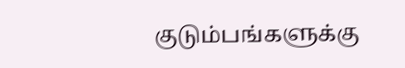குடும்பங்களுக்கு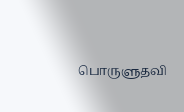பொருளுதவி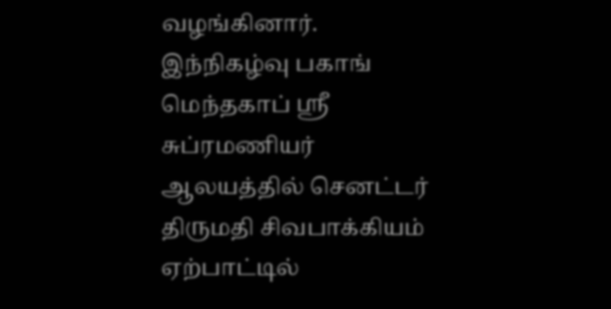வழங்கினார். இந்நிகழ்வு பகாங் மெந்தகாப் ஸ்ரீ சுப்ரமணியர் ஆலயத்தில் செனட்டர் திருமதி சிவபாக்கியம் ஏற்பாட்டில்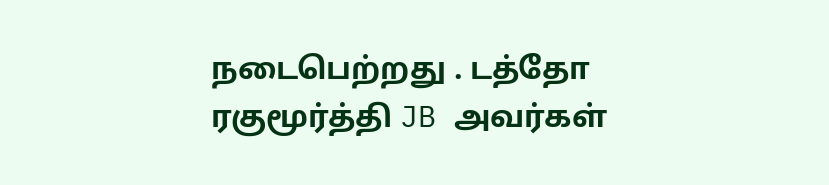நடைபெற்றது . டத்தோ ரகுமூர்த்தி JB அவர்கள்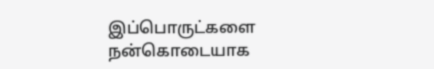இப்பொருட்களை நன்கொடையாக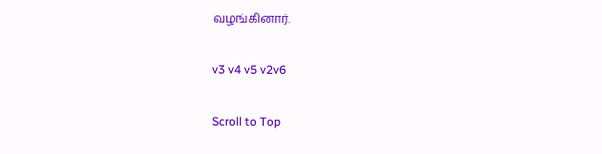வழங்கினார்.

v3 v4 v5 v2v6

Scroll to Top